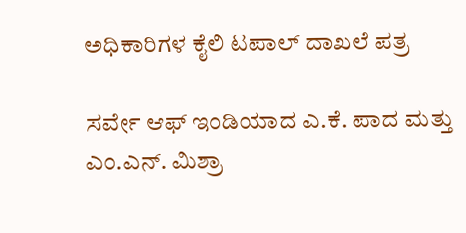ಅಧಿಕಾರಿಗಳ ಕೈಲಿ ಟಪಾಲ್ ದಾಖಲೆ ಪತ್ರ

ಸರ್ವೇ ಆಫ್ ಇಂಡಿಯಾದ ಎ.ಕೆ. ಪಾದ ಮತ್ತು ಎಂ.ಎನ್. ಮಿಶ್ರಾ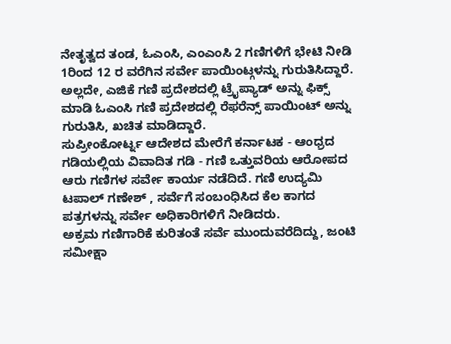ನೇತೃತ್ವದ ತಂಡ, ಓಎಂಸಿ, ಎಂಎಂಸಿ 2 ಗಣಿಗಳಿಗೆ ಭೇಟಿ ನೀಡಿ 1ರಿಂದ 12 ರ ವರೆಗಿನ ಸರ್ವೇ ಪಾಯಿಂಟ್ಗಳನ್ನು ಗುರುತಿಸಿದ್ದಾರೆ. ಅಲ್ಲದೇ, ಎಜಿಕೆ ಗಣಿ ಪ್ರದೇಶದಲ್ಲಿ ಟ್ರೈಪ್ಯಾಡ್ ಅನ್ನು ಫಿಕ್ಸ್ ಮಾಡಿ ಓಎಂಸಿ ಗಣಿ ಪ್ರದೇಶದಲ್ಲಿ ರೆಫರೆನ್ಸ್ ಪಾಯಿಂಟ್ ಅನ್ನು ಗುರುತಿಸಿ, ಖಚಿತ ಮಾಡಿದ್ದಾರೆ.
ಸುಪ್ರೀಂಕೋರ್ಟ್ನ ಆದೇಶದ ಮೇರೆಗೆ ಕರ್ನಾಟಕ - ಆಂಧ್ರದ ಗಡಿಯಲ್ಲಿಯ ವಿವಾದಿತ ಗಡಿ - ಗಣಿ ಒತ್ತುವರಿಯ ಆರೋಪದ ಆರು ಗಣಿಗಳ ಸರ್ವೇ ಕಾರ್ಯ ನಡೆದಿದೆ. ಗಣಿ ಉದ್ಯಮಿ ಟಪಾಲ್ ಗಣೇಶ್ , ಸರ್ವೆಗೆ ಸಂಬಂಧಿಸಿದ ಕೆಲ ಕಾಗದ ಪತ್ರಗಳನ್ನು ಸರ್ವೇ ಅಧಿಕಾರಿಗಳಿಗೆ ನೀಡಿದರು.
ಅಕ್ರಮ ಗಣಿಗಾರಿಕೆ ಕುರಿತಂತೆ ಸರ್ವೆ ಮುಂದುವರೆದಿದ್ದು, ಜಂಟಿ ಸಮೀಕ್ಷಾ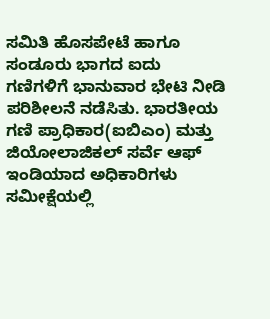ಸಮಿತಿ ಹೊಸಪೇಟೆ ಹಾಗೂ ಸಂಡೂರು ಭಾಗದ ಐದು ಗಣಿಗಳಿಗೆ ಭಾನುವಾರ ಭೇಟಿ ನೀಡಿ ಪರಿಶೀಲನೆ ನಡೆಸಿತು. ಭಾರತೀಯ ಗಣಿ ಪ್ರಾಧಿಕಾರ(ಐಬಿಎಂ) ಮತ್ತು ಜಿಯೋಲಾಜಿಕಲ್ ಸರ್ವೆ ಆಫ್ ಇಂಡಿಯಾದ ಅಧಿಕಾರಿಗಳು ಸಮೀಕ್ಷೆಯಲ್ಲಿ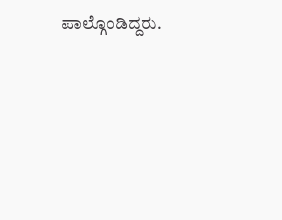ಪಾಲ್ಗೊಂಡಿದ್ದರು.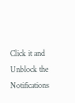Click it and Unblock the Notifications